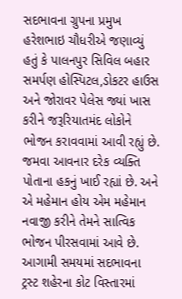સદભાવના ગ્રુપના પ્રમુખ હરેશભાઇ ચૌધરીએ જણાવ્યું હતું કે પાલનપુર સિવિલ બહાર સમર્પણ હોસ્પિટલ,ડોકટર હાઉસ અને જોરાવર પેલેસ જ્યાં ખાસ કરીને જરૂરિયાતમંદ લોકોને ભોજન કરાવવામાં આવી રહ્યું છે. જમવા આવનાર દરેક વ્યક્તિ પોતાના હકનું ખાઈ રહ્યાં છે. અને એ મહેમાન હોય એમ મહેમાન નવાજી કરીને તેમને સાત્વિક ભોજન પીરસવામાં આવે છે. આગામી સમયમાં સદભાવના ટ્રસ્ટ શહેરના કોટ વિસ્તારમાં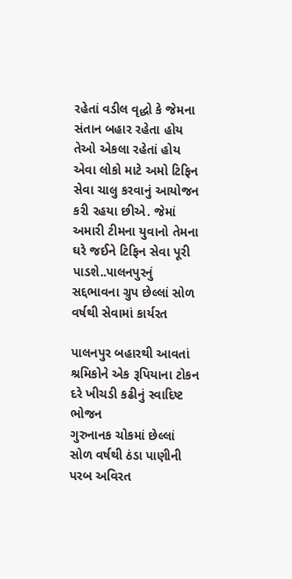રહેતાં વડીલ વૃદ્ધો કે જેમના સંતાન બહાર રહેતા હોય તેઓ એકલા રહેતાં હોય એવા લોકો માટે અમો ટિફિન સેવા ચાલુ કરવાનું આયોજન કરી રહયા છીએ. જેમાં અમારી ટીમના યુવાનો તેમના ઘરે જઈને ટિફિન સેવા પૂરી પાડશે..પાલનપુરનું સદ્દભાવના ગ્રુપ છેલ્લાં સોળ વર્ષથી સેવામાં કાર્યરત

પાલનપુર બહારથી આવતાં શ્રમિકોને એક રૂપિયાના ટોકન દરે ખીચડી કઢીનું સ્વાદિષ્ટ ભોજન
ગુરુનાનક ચોકમાં છેલ્લાં સોળ વર્ષથી ઠંડા પાણીની પરબ અવિરત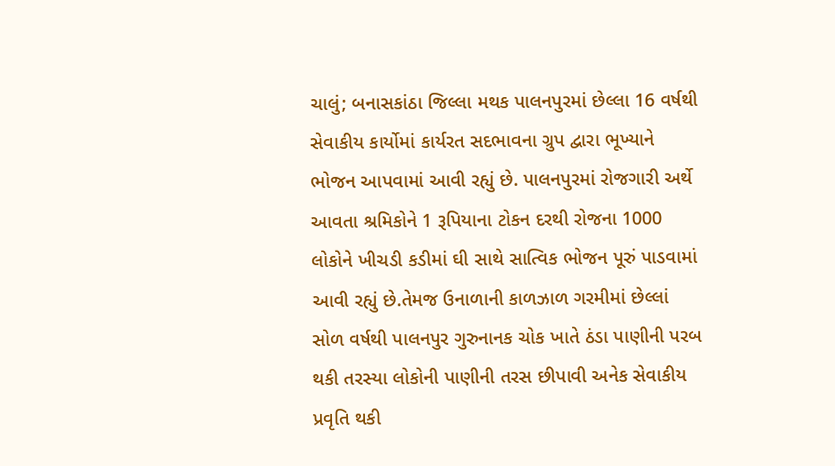ચાલું; બનાસકાંઠા જિલ્લા મથક પાલનપુરમાં છેલ્લા 16 વર્ષથી સેવાકીય કાર્યોમાં કાર્યરત સદભાવના ગ્રુપ દ્વારા ભૂખ્યાને ભોજન આપવામાં આવી રહ્યું છે. પાલનપુરમાં રોજગારી અર્થે આવતા શ્રમિકોને 1 રૂપિયાના ટોકન દરથી રોજના 1000 લોકોને ખીચડી કડીમાં ઘી સાથે સાત્વિક ભોજન પૂરું પાડવામાં આવી રહ્યું છે.તેમજ ઉનાળાની કાળઝાળ ગરમીમાં છેલ્લાં સોળ વર્ષથી પાલનપુર ગુરુનાનક ચોક ખાતે ઠંડા પાણીની પરબ થકી તરસ્યા લોકોની પાણીની તરસ છીપાવી અનેક સેવાકીય પ્રવૃતિ થકી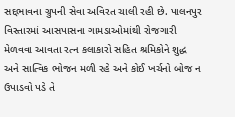સદ્દભાવના ગ્રુપની સેવા અવિરત ચાલી રહી છે. પાલનપુર વિસ્તારમાં આસપાસના ગામડાઓમાંથી રોજગારી મેળવવા આવતા રત્ન કલાકારો સહિત શ્રમિકોને શુદ્ધ અને સાત્વિક ભોજન મળી રહે અને કોઈ ખર્ચનો બોજ ન ઉપાડવો પડે તે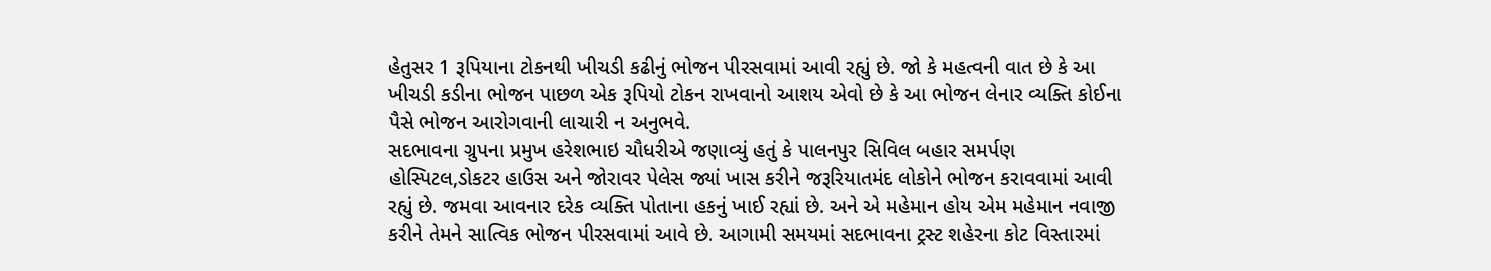હેતુસર 1 રૂપિયાના ટોકનથી ખીચડી કઢીનું ભોજન પીરસવામાં આવી રહ્યું છે. જો કે મહત્વની વાત છે કે આ ખીચડી કડીના ભોજન પાછળ એક રૂપિયો ટોકન રાખવાનો આશય એવો છે કે આ ભોજન લેનાર વ્યક્તિ કોઈના પૈસે ભોજન આરોગવાની લાચારી ન અનુભવે.
સદભાવના ગ્રુપના પ્રમુખ હરેશભાઇ ચૌધરીએ જણાવ્યું હતું કે પાલનપુર સિવિલ બહાર સમર્પણ હોસ્પિટલ,ડોકટર હાઉસ અને જોરાવર પેલેસ જ્યાં ખાસ કરીને જરૂરિયાતમંદ લોકોને ભોજન કરાવવામાં આવી રહ્યું છે. જમવા આવનાર દરેક વ્યક્તિ પોતાના હકનું ખાઈ રહ્યાં છે. અને એ મહેમાન હોય એમ મહેમાન નવાજી કરીને તેમને સાત્વિક ભોજન પીરસવામાં આવે છે. આગામી સમયમાં સદભાવના ટ્રસ્ટ શહેરના કોટ વિસ્તારમાં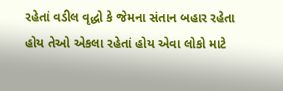રહેતાં વડીલ વૃદ્ધો કે જેમના સંતાન બહાર રહેતા હોય તેઓ એકલા રહેતાં હોય એવા લોકો માટે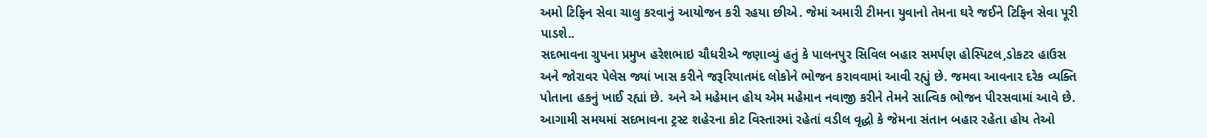અમો ટિફિન સેવા ચાલુ કરવાનું આયોજન કરી રહયા છીએ. જેમાં અમારી ટીમના યુવાનો તેમના ઘરે જઈને ટિફિન સેવા પૂરી પાડશે..
સદભાવના ગ્રુપના પ્રમુખ હરેશભાઇ ચૌધરીએ જણાવ્યું હતું કે પાલનપુર સિવિલ બહાર સમર્પણ હોસ્પિટલ,ડોકટર હાઉસ અને જોરાવર પેલેસ જ્યાં ખાસ કરીને જરૂરિયાતમંદ લોકોને ભોજન કરાવવામાં આવી રહ્યું છે. જમવા આવનાર દરેક વ્યક્તિ પોતાના હકનું ખાઈ રહ્યાં છે. અને એ મહેમાન હોય એમ મહેમાન નવાજી કરીને તેમને સાત્વિક ભોજન પીરસવામાં આવે છે. આગામી સમયમાં સદભાવના ટ્રસ્ટ શહેરના કોટ વિસ્તારમાં રહેતાં વડીલ વૃદ્ધો કે જેમના સંતાન બહાર રહેતા હોય તેઓ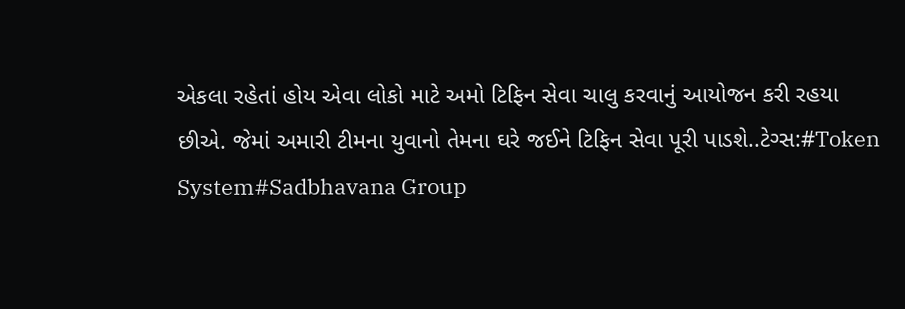એકલા રહેતાં હોય એવા લોકો માટે અમો ટિફિન સેવા ચાલુ કરવાનું આયોજન કરી રહયા છીએ. જેમાં અમારી ટીમના યુવાનો તેમના ઘરે જઈને ટિફિન સેવા પૂરી પાડશે..ટેગ્સ:#Token System#Sadbhavana Group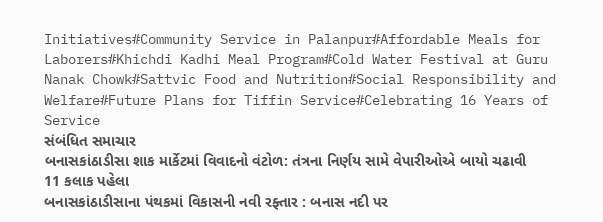Initiatives#Community Service in Palanpur#Affordable Meals for Laborers#Khichdi Kadhi Meal Program#Cold Water Festival at Guru Nanak Chowk#Sattvic Food and Nutrition#Social Responsibility and Welfare#Future Plans for Tiffin Service#Celebrating 16 Years of Service
સંબંધિત સમાચાર
બનાસકાંઠાડીસા શાક માર્કેટમાં વિવાદનો વંટોળ: તંત્રના નિર્ણય સામે વેપારીઓએ બાયો ચઢાવી
11 કલાક પહેલા
બનાસકાંઠાડીસાના પંથકમાં વિકાસની નવી રફ્તાર : બનાસ નદી પર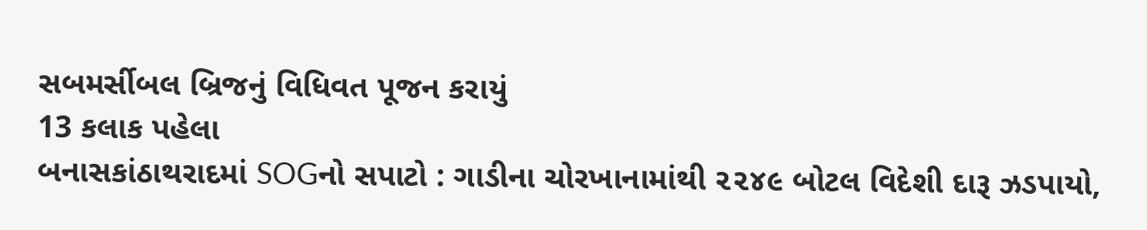સબમર્સીબલ બ્રિજનું વિધિવત પૂજન કરાયું
13 કલાક પહેલા
બનાસકાંઠાથરાદમાં SOGનો સપાટો : ગાડીના ચોરખાનામાંથી ૨૨૪૯ બોટલ વિદેશી દારૂ ઝડપાયો,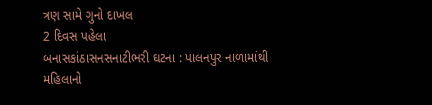ત્રણ સામે ગુનો દાખલ
2 દિવસ પહેલા
બનાસકાંઠાસનસનાટીભરી ઘટના : પાલનપુર નાળામાંથી મહિલાનો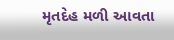મૃતદેહ મળી આવતા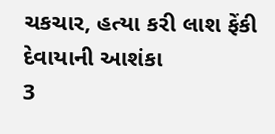ચકચાર, હત્યા કરી લાશ ફેંકી દેવાયાની આશંકા
3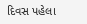દિવસ પહેલા